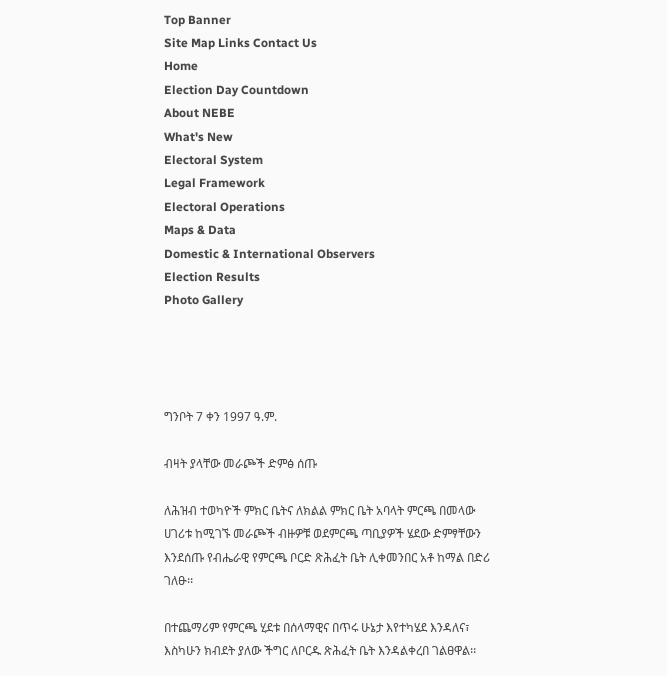Top Banner
Site Map Links Contact Us
Home
Election Day Countdown
About NEBE
What's New
Electoral System
Legal Framework
Electoral Operations
Maps & Data
Domestic & International Observers
Election Results
Photo Gallery




ግንቦት 7 ቀን 1997 ዓ.ም.

ብዛት ያላቸው መራጮች ድምፅ ሰጡ

ለሕዝብ ተወካዮች ምክር ቤትና ለክልል ምክር ቤት አባላት ምርጫ በመላው ሀገሪቱ ከሚገኙ መራጮች ብዙዎቹ ወደምርጫ ጣቢያዎች ሄደው ድምፃቸውን እንደሰጡ የብሔራዊ የምርጫ ቦርድ ጽሕፈት ቤት ሊቀመንበር አቶ ከማል በድሪ ገለፁ፡፡

በተጨማሪም የምርጫ ሂደቱ በሰላማዊና በጥሩ ሁኔታ እየተካሄደ እንዳለና፣ እስካሁን ክብደት ያለው ችግር ለቦርዱ ጽሕፈት ቤት እንዳልቀረበ ገልፀዋል፡፡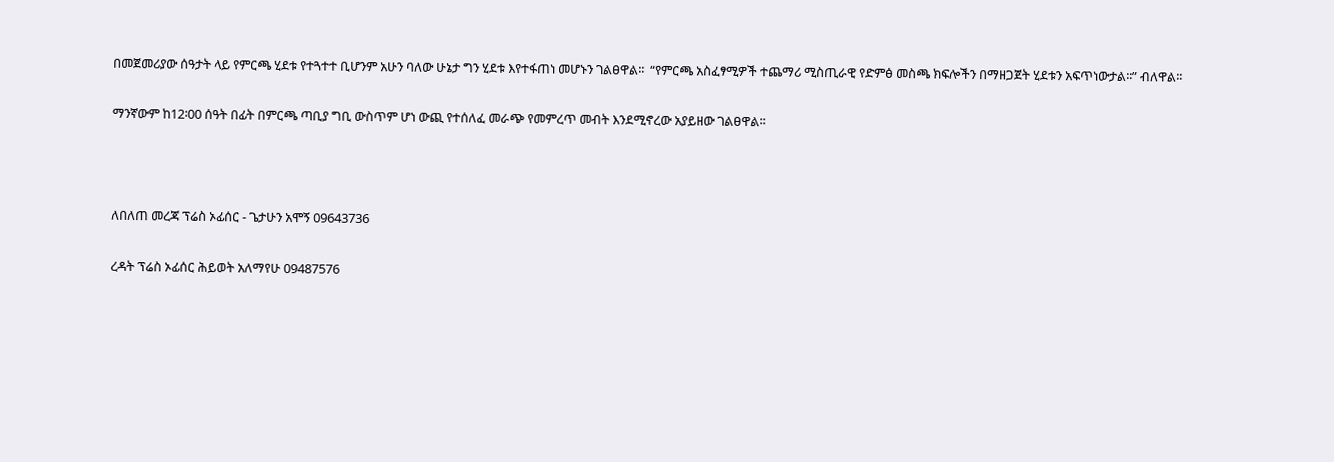በመጀመሪያው ሰዓታት ላይ የምርጫ ሂደቱ የተጓተተ ቢሆንም አሁን ባለው ሁኔታ ግን ሂደቱ እየተፋጠነ መሆኑን ገልፀዋል፡፡  “የምርጫ አስፈፃሚዎች ተጨማሪ ሚስጢራዊ የድምፅ መስጫ ክፍሎችን በማዘጋጀት ሂደቱን አፍጥነውታል፡፡” ብለዋል፡፡

ማንኛውም ከ12፡00 ሰዓት በፊት በምርጫ ጣቢያ ግቢ ውስጥም ሆነ ውጪ የተሰለፈ መራጭ የመምረጥ መብት እንደሚኖረው አያይዘው ገልፀዋል፡፡



ለበለጠ መረጃ ፕሬስ ኦፊሰር - ጌታሁን አሞኝ 09643736

ረዳት ፕሬስ ኦፊሰር ሕይወት አለማየሁ 09487576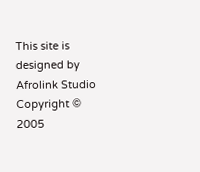This site is designed by Afrolink Studio
Copyright © 2005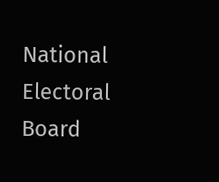National Electoral Board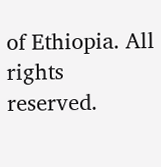of Ethiopia. All rights reserved.